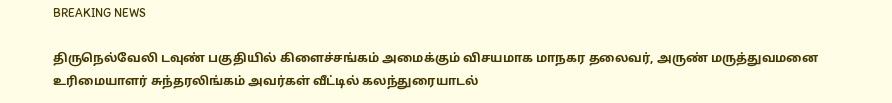BREAKING NEWS

திருநெல்வேலி டவுண் பகுதியில் கிளைச்சங்கம் அமைக்கும் விசயமாக மாநகர தலைவர், அருண் மருத்துவமனை உரிமையாளர் சுந்தரலிங்கம் அவர்கள் வீட்டில் கலந்துரையாடல்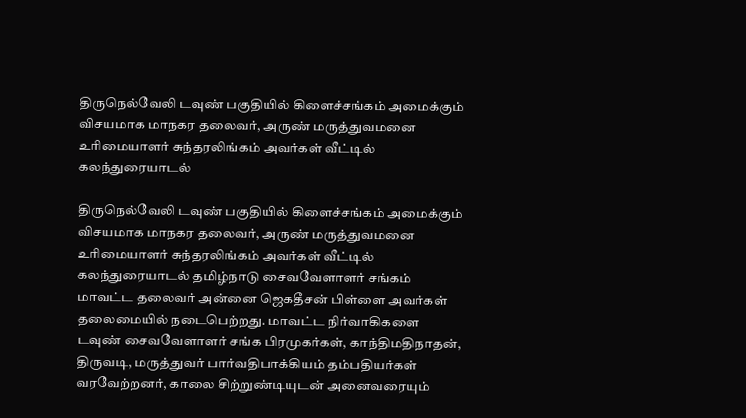திருநெல்வேலி டவுண் பகுதியில் கிளைச்சங்கம் அமைக்கும் விசயமாக மாநகர தலைவர், அருண் மருத்துவமனை உரிமையாளர் சுந்தரலிங்கம் அவர்கள் வீட்டில் கலந்துரையாடல்

திருநெல்வேலி டவுண் பகுதியில் கிளைச்சங்கம் அமைக்கும் விசயமாக மாநகர தலைவர், அருண் மருத்துவமனை உரிமையாளர் சுந்தரலிங்கம் அவர்கள் வீட்டில் கலந்துரையாடல் தமிழ்நாடு சைவவேளாளர் சங்கம் மாவட்ட தலைவர் அன்னை ஜெகதீசன் பிள்ளை அவர்கள் தலைமையில் நடைபெற்றது. மாவட்ட நிர்வாகிகளை டவுண் சைவவேளாளர் சங்க பிரமுகர்கள், காந்திமதிநாதன், திருவடி, மருத்துவர் பார்வதிபாக்கியம் தம்பதியர்கள் வரவேற்றனர், காலை சிற்றுண்டியுடன் அனைவரையும்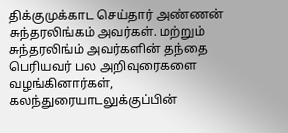திக்குமுக்காட செய்தார் அண்ணன் சுந்தரலிங்கம் அவர்கள். மற்றும் சுந்தரலிங்ம் அவர்களின் தந்தை பெரியவர் பல அறிவுரைகளை வழங்கினார்கள், கலந்துரையாடலுக்குப்பின்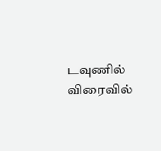டவுணில் விரைவில்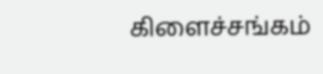கிளைச்சங்கம்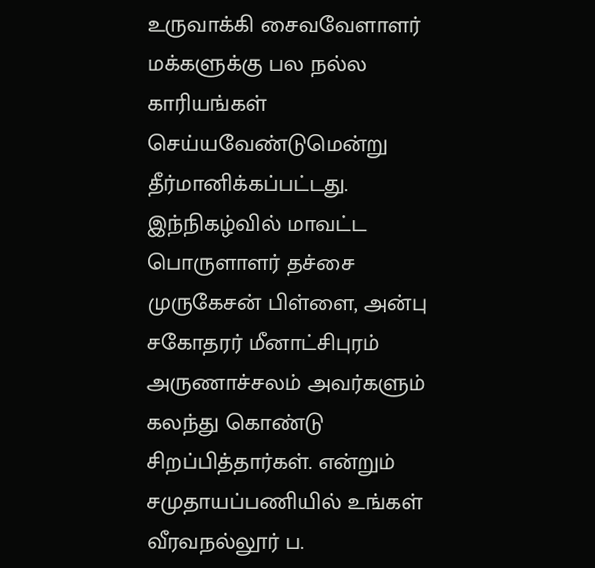உருவாக்கி சைவவேளாளர் மக்களுக்கு பல நல்ல காரியங்கள் செய்யவேண்டுமென்று தீர்மானிக்கப்பட்டது. இந்நிகழ்வில் மாவட்ட பொருளாளர் தச்சை முருகேசன் பிள்ளை, அன்பு சகோதரர் மீனாட்சிபுரம் அருணாச்சலம் அவர்களும் கலந்து கொண்டு சிறப்பித்தார்கள். என்றும் சமுதாயப்பணியில் உங்கள் வீரவநல்லூர் ப.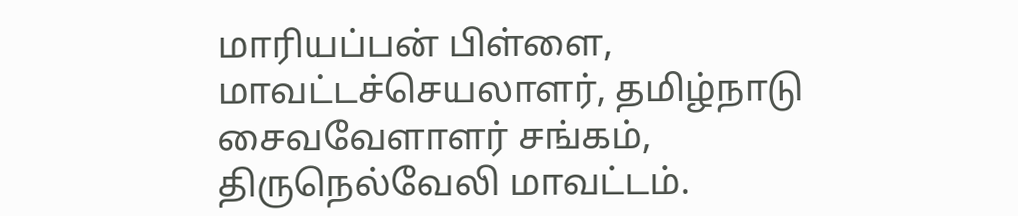மாரியப்பன் பிள்ளை, மாவட்டச்செயலாளர், தமிழ்நாடு சைவவேளாளர் சங்கம், திருநெல்வேலி மாவட்டம்.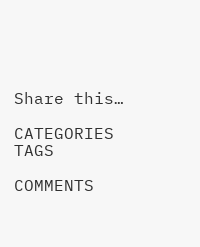Share this…

CATEGORIES
TAGS

COMMENTS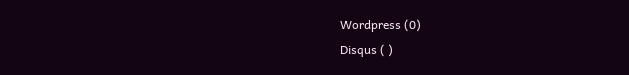Wordpress (0)
Disqus ( )